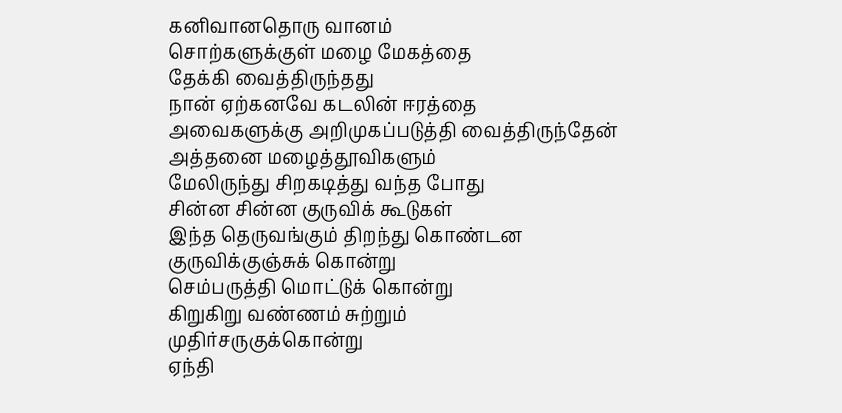கனிவானதொரு வானம்
சொற்களுக்குள் மழை மேகத்தை
தேக்கி வைத்திருந்தது
நான் ஏற்கனவே கடலின் ஈரத்தை
அவைகளுக்கு அறிமுகப்படுத்தி வைத்திருந்தேன்
அத்தனை மழைத்தூவிகளும்
மேலிருந்து சிறகடித்து வந்த போது
சின்ன சின்ன குருவிக் கூடுகள்
இந்த தெருவங்கும் திறந்து கொண்டன
குருவிக்குஞ்சுக் கொன்று
செம்பருத்தி மொட்டுக் கொன்று
கிறுகிறு வண்ணம் சுற்றும்
முதிர்சருகுக்கொன்று
ஏந்தி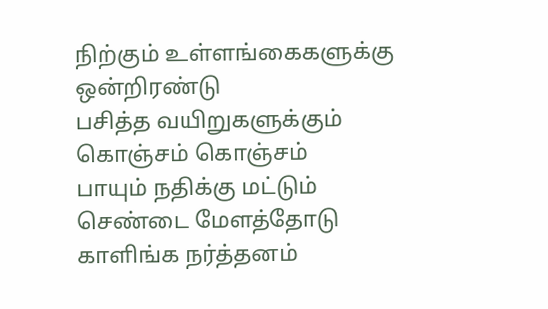நிற்கும் உள்ளங்கைகளுக்கு
ஒன்றிரண்டு
பசித்த வயிறுகளுக்கும்
கொஞ்சம் கொஞ்சம்
பாயும் நதிக்கு மட்டும்
செண்டை மேளத்தோடு
காளிங்க நர்த்தனம்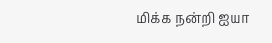மிக்க நன்றி ஐயா